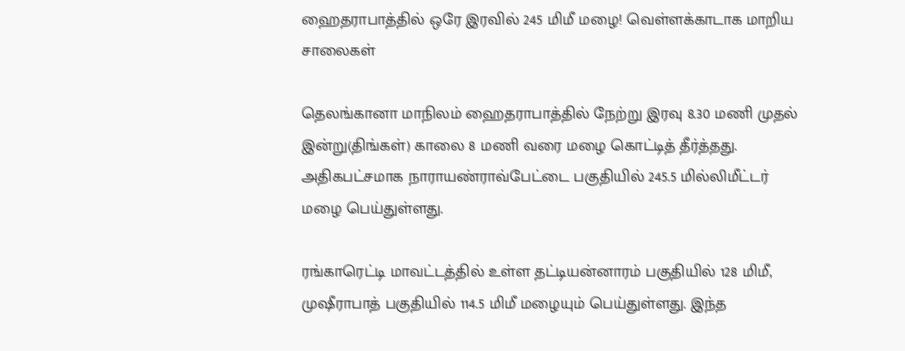ஹைதராபாத்தில் ஒரே இரவில் 245 மிமீ மழை! வெள்ளக்காடாக மாறிய சாலைகள்

தெலங்கானா மாநிலம் ஹைதராபாத்தில் நேற்று இரவு 8.30 மணி முதல் இன்று(திங்கள்) காலை 8 மணி வரை மழை கொட்டித் தீர்த்தது. அதிகபட்சமாக நாராயண்ராவ்பேட்டை பகுதியில் 245.5 மில்லிமீட்டர் மழை பெய்துள்ளது.

ரங்காரெட்டி மாவட்டத்தில் உள்ள தட்டியன்னாரம் பகுதியில் 128 மிமீ, முஷீராபாத் பகுதியில் 114.5 மிமீ மழையும் பெய்துள்ளது. இந்த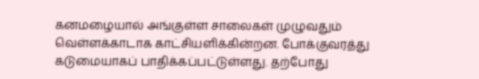கனமழையால் அங்குள்ள சாலைகள் முழுவதும் வெள்ளக்காடாக காட்சியளிக்கின்றன. போக்குவரத்து கடுமையாகப் பாதிக்கப்பட்டுள்ளது. தற்போது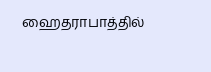ஹைதராபாத்தில்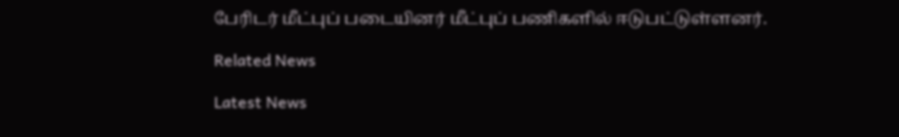பேரிடர் மீட்புப் படையினர் மீட்புப் பணிகளில் ஈடுபட்டுள்ளனர்.

Related News

Latest News